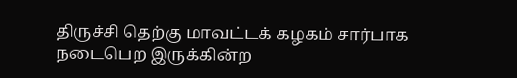திருச்சி தெற்கு மாவட்டக் கழகம் சார்பாக நடைபெற இருக்கின்ற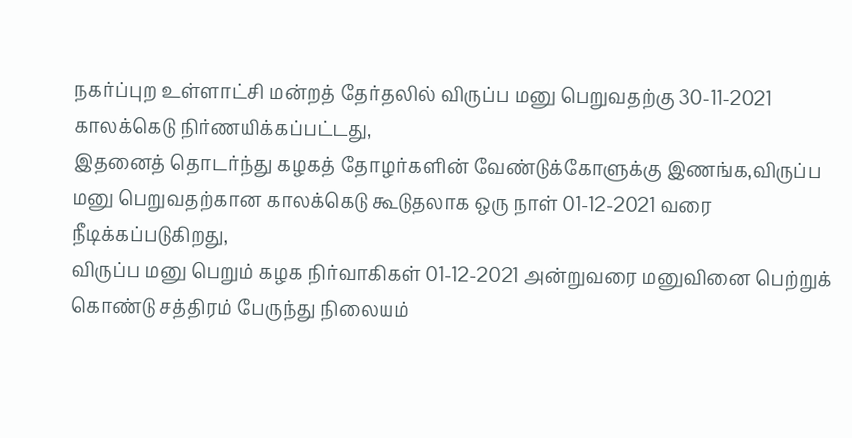நகர்ப்புற உள்ளாட்சி மன்றத் தேர்தலில் விருப்ப மனு பெறுவதற்கு 30-11-2021 காலக்கெடு நிர்ணயிக்கப்பட்டது,
இதனைத் தொடர்ந்து கழகத் தோழர்களின் வேண்டுக்கோளுக்கு இணங்க,விருப்ப மனு பெறுவதற்கான காலக்கெடு கூடுதலாக ஒரு நாள் 01-12-2021 வரை நீடிக்கப்படுகிறது,
விருப்ப மனு பெறும் கழக நிர்வாகிகள் 01-12-2021 அன்றுவரை மனுவினை பெற்றுக் கொண்டு சத்திரம் பேருந்து நிலையம்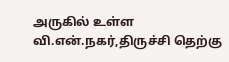அருகில் உள்ள வி.என்.நகர்,திருச்சி தெற்கு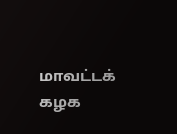மாவட்டக் கழக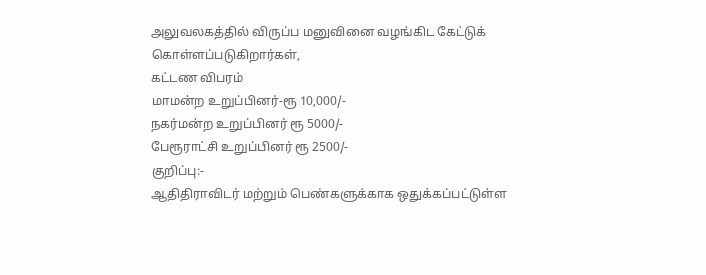அலுவலகத்தில் விருப்ப மனுவினை வழங்கிட கேட்டுக் கொள்ளப்படுகிறார்கள்,
கட்டண விபரம்
மாமன்ற உறுப்பினர்-ரூ 10,000/-
நகர்மன்ற உறுப்பினர் ரூ 5000/-
பேரூராட்சி உறுப்பினர் ரூ 2500/-
குறிப்பு:-
ஆதிதிராவிடர் மற்றும் பெண்களுக்காக ஒதுக்கப்பட்டுள்ள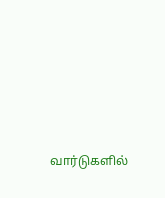வார்டுகளில்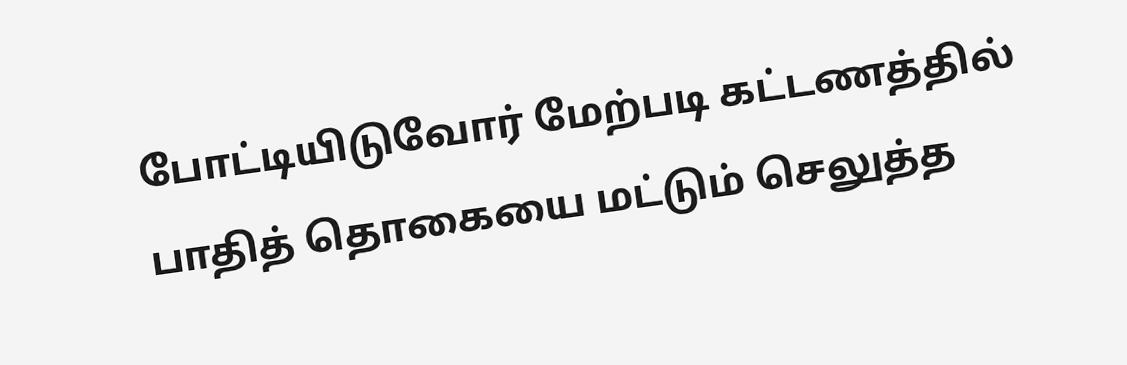போட்டியிடுவோர் மேற்படி கட்டணத்தில் பாதித் தொகையை மட்டும் செலுத்த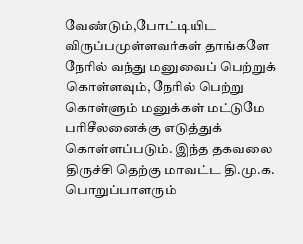வேண்டும்,போட்டியிட விருப்பமுள்ளவர்கள் தாங்களே நேரில் வந்து மனுவைப் பெற்றுக் கொள்ளவும், நேரில் பெற்று கொள்ளும் மனுக்கள் மட்டுமே பரிசீலனைக்கு எடுத்துக் கொள்ளப்படும். இந்த தகவலை திருச்சி தெற்கு மாவட்ட தி.மு.க. பொறுப்பாளரும்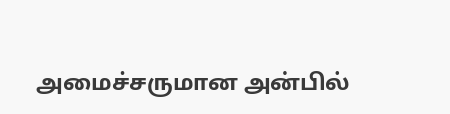அமைச்சருமான அன்பில்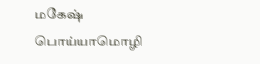மகேஷ் பொய்யாமொழி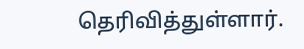தெரிவித்துள்ளார்.